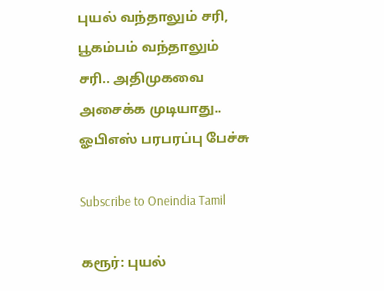புயல் வந்தாலும் சரி, பூகம்பம் வந்தாலும் சரி.. அதிமுகவை அசைக்க முடியாது.. ஓபிஎஸ் பரபரப்பு பேச்சு

Subscribe to Oneindia Tamil

கரூர்: புயல்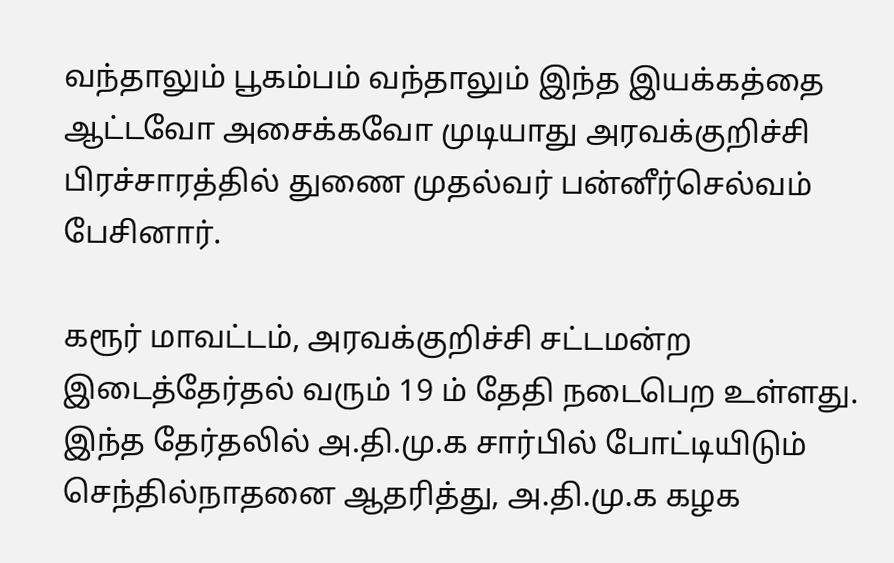வந்தாலும் பூகம்பம் வந்தாலும் இந்த இயக்கத்தை ஆட்டவோ அசைக்கவோ முடியாது அரவக்குறிச்சி பிரச்சாரத்தில் துணை முதல்வர் பன்னீர்செல்வம் பேசினார்.

கரூர் மாவட்டம், அரவக்குறிச்சி சட்டமன்ற இடைத்தேர்தல் வரும் 19 ம் தேதி நடைபெற உள்ளது. இந்த தேர்தலில் அ.தி.மு.க சார்பில் போட்டியிடும் செந்தில்நாதனை ஆதரித்து, அ.தி.மு.க கழக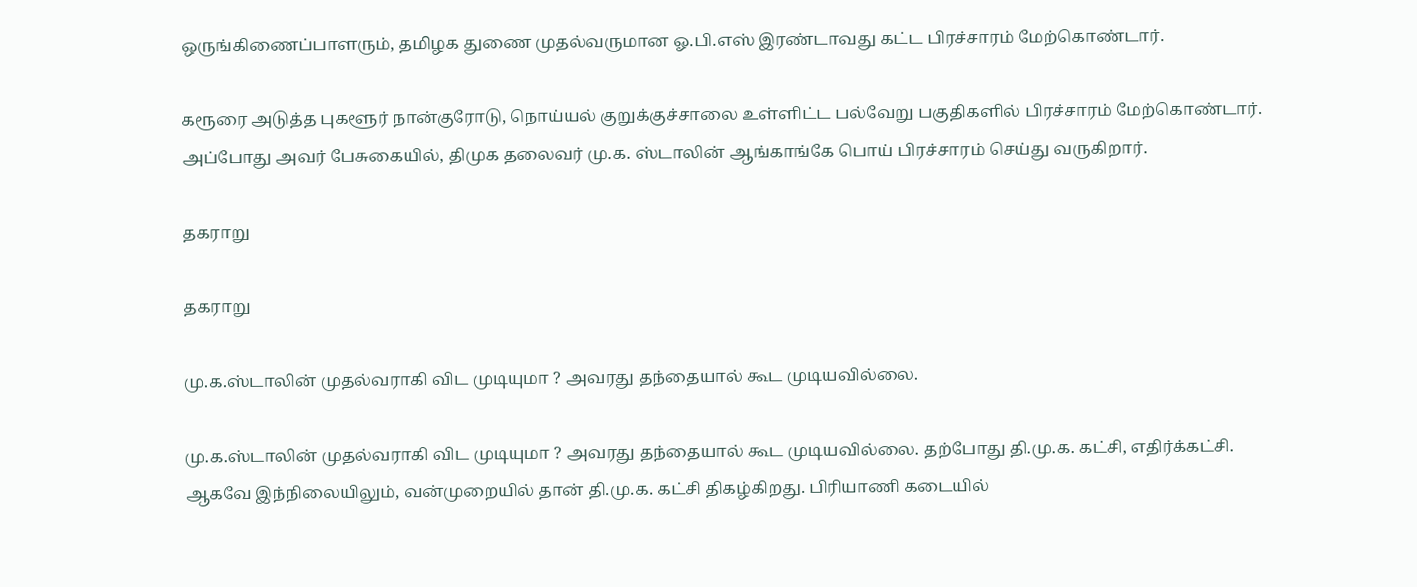ஒருங்கிணைப்பாளரும், தமிழக துணை முதல்வருமான ஓ.பி.எஸ் இரண்டாவது கட்ட பிரச்சாரம் மேற்கொண்டார்.

கரூரை அடுத்த புகளூர் நான்குரோடு, நொய்யல் குறுக்குச்சாலை உள்ளிட்ட பல்வேறு பகுதிகளில் பிரச்சாரம் மேற்கொண்டார். அப்போது அவர் பேசுகையில், திமுக தலைவர் மு.க. ஸ்டாலின் ஆங்காங்கே பொய் பிரச்சாரம் செய்து வருகிறார்.

தகராறு

தகராறு

மு.க.ஸ்டாலின் முதல்வராகி விட முடியுமா ? அவரது தந்தையால் கூட முடியவில்லை.

மு.க.ஸ்டாலின் முதல்வராகி விட முடியுமா ? அவரது தந்தையால் கூட முடியவில்லை. தற்போது தி.மு.க. கட்சி, எதிர்க்கட்சி. ஆகவே இந்நிலையிலும், வன்முறையில் தான் தி.மு.க. கட்சி திகழ்கிறது. பிரியாணி கடையில்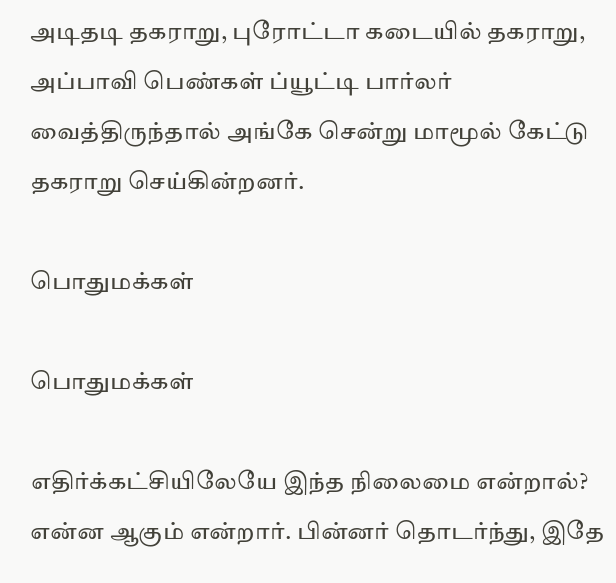அடிதடி தகராறு, புரோட்டா கடையில் தகராறு, அப்பாவி பெண்கள் ப்யூட்டி பார்லர் வைத்திருந்தால் அங்கே சென்று மாமூல் கேட்டு தகராறு செய்கின்றனர்.

பொதுமக்கள்

பொதுமக்கள்

எதிர்க்கட்சியிலேயே இந்த நிலைமை என்றால்? என்ன ஆகும் என்றார். பின்னர் தொடர்ந்து, இதே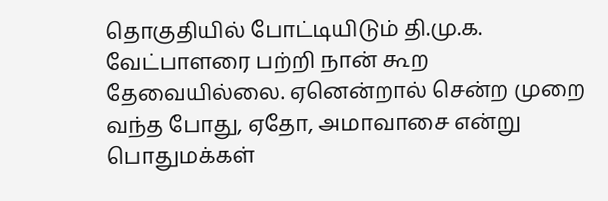தொகுதியில் போட்டியிடும் தி.மு.க. வேட்பாளரை பற்றி நான் கூற தேவையில்லை. ஏனென்றால் சென்ற முறை வந்த போது, ஏதோ, அமாவாசை என்று பொதுமக்கள்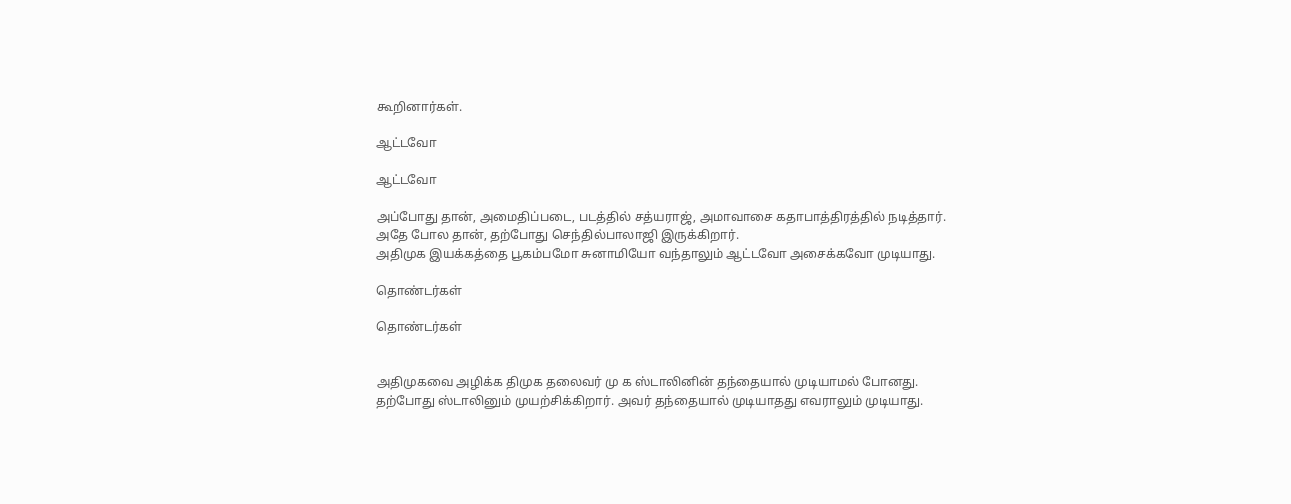கூறினார்கள்.

ஆட்டவோ

ஆட்டவோ

அப்போது தான், அமைதிப்படை, படத்தில் சத்யராஜ், அமாவாசை கதாபாத்திரத்தில் நடித்தார். அதே போல தான், தற்போது செந்தில்பாலாஜி இருக்கிறார்.
அதிமுக இயக்கத்தை பூகம்பமோ சுனாமியோ வந்தாலும் ஆட்டவோ அசைக்கவோ முடியாது.

தொண்டர்கள்

தொண்டர்கள்


அதிமுகவை அழிக்க திமுக தலைவர் மு க ஸ்டாலினின் தந்தையால் முடியாமல் போனது. தற்போது ஸ்டாலினும் முயற்சிக்கிறார். அவர் தந்தையால் முடியாதது எவராலும் முடியாது.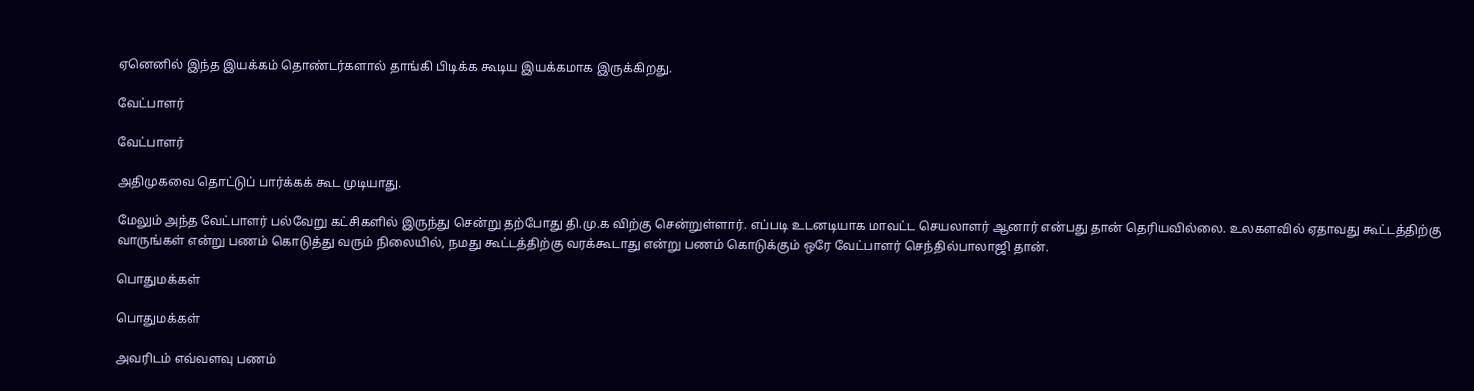ஏனெனில் இந்த இயக்கம் தொண்டர்களால் தாங்கி பிடிக்க கூடிய இயக்கமாக இருக்கிறது.

வேட்பாளர்

வேட்பாளர்

அதிமுகவை தொட்டுப் பார்க்கக் கூட முடியாது.

மேலும் அந்த வேட்பாளர் பல்வேறு கட்சிகளில் இருந்து சென்று தற்போது தி.மு.க விற்கு சென்றுள்ளார். எப்படி உடனடியாக மாவட்ட செயலாளர் ஆனார் என்பது தான் தெரியவில்லை. உலகளவில் ஏதாவது கூட்டத்திற்கு வாருங்கள் என்று பணம் கொடுத்து வரும் நிலையில், நமது கூட்டத்திற்கு வரக்கூடாது என்று பணம் கொடுக்கும் ஒரே வேட்பாளர் செந்தில்பாலாஜி தான்.

பொதுமக்கள்

பொதுமக்கள்

அவரிடம் எவ்வளவு பணம்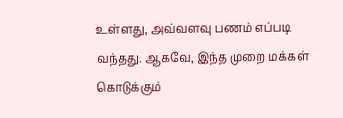உள்ளது, அவ்வளவு பணம் எப்படி வந்தது. ஆகவே, இந்த முறை மக்கள் கொடுக்கும்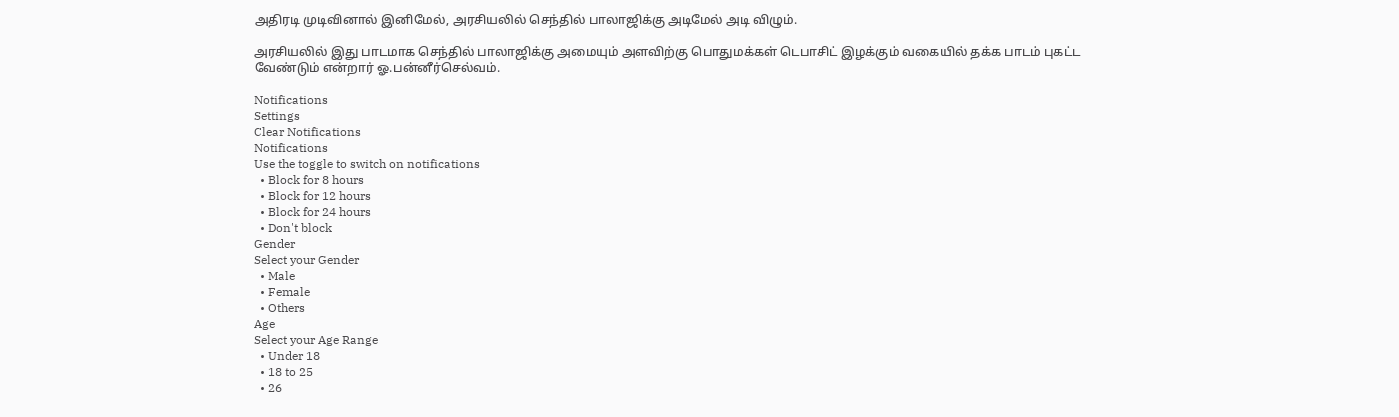அதிரடி முடிவினால் இனிமேல், அரசியலில் செந்தில் பாலாஜிக்கு அடிமேல் அடி விழும்.

அரசியலில் இது பாடமாக செந்தில் பாலாஜிக்கு அமையும் அளவிற்கு பொதுமக்கள் டெபாசிட் இழக்கும் வகையில் தக்க பாடம் புகட்ட வேண்டும் என்றார் ஓ.பன்னீர்செல்வம்.

Notifications
Settings
Clear Notifications
Notifications
Use the toggle to switch on notifications
  • Block for 8 hours
  • Block for 12 hours
  • Block for 24 hours
  • Don't block
Gender
Select your Gender
  • Male
  • Female
  • Others
Age
Select your Age Range
  • Under 18
  • 18 to 25
  • 26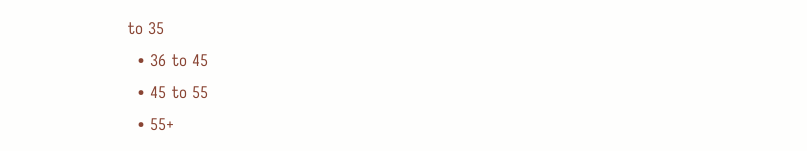to 35
  • 36 to 45
  • 45 to 55
  • 55+